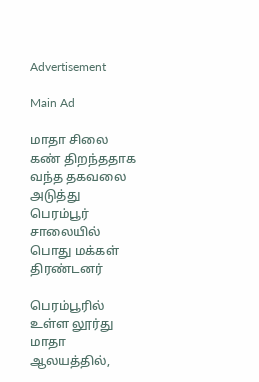Advertisement

Main Ad

மாதா சிலை கண் திறந்ததாக வந்த தகவலை அடுத்து பெரம்பூர் சாலையில் பொது மக்கள் திரண்டனர்

பெரம்பூரில் உள்ள லூர்து மாதா ஆலயத்தில்,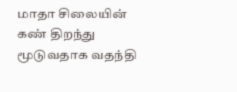மாதா சிலையின் கண் திறந்து மூடுவதாக வதந்தி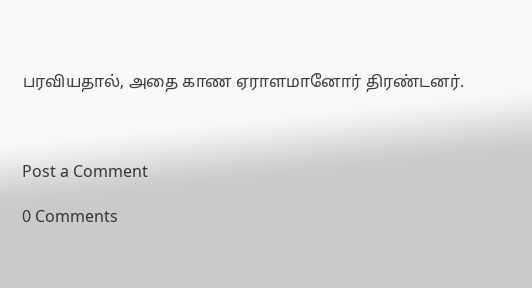பரவியதால், அதை காண ஏராளமானோர் திரண்டனர்.



Post a Comment

0 Comments